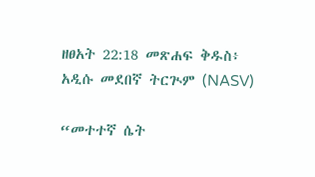ዘፀአት 22:18 መጽሐፍ ቅዱስ፥ አዲሱ መደበኛ ትርጒም (NASV)

“መተተኛ ሴት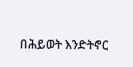በሕይወት እንድትኖር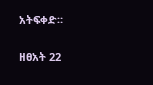አትፍቀድ።

ዘፀአት 22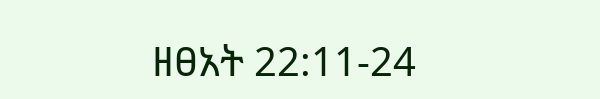ዘፀአት 22:11-24